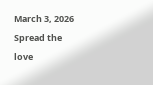March 3, 2026
Spread the love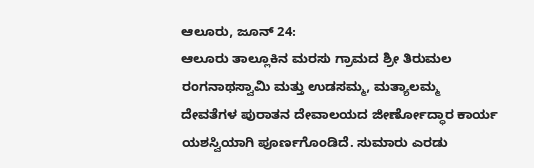ಆಲೂರು, ಜೂನ್ 24:
ಆಲೂರು ತಾಲ್ಲೂಕಿನ ಮರಸು ಗ್ರಾಮದ ಶ್ರೀ ತಿರುಮಲ ರಂಗನಾಥಸ್ವಾಮಿ ಮತ್ತು ಉಡಸಮ್ಮ, ಮತ್ಯಾಲಮ್ಮ ದೇವತೆಗಳ ಪುರಾತನ ದೇವಾಲಯದ ಜೀರ್ಣೋದ್ಧಾರ ಕಾರ್ಯ ಯಶಸ್ವಿಯಾಗಿ ಪೂರ್ಣಗೊಂಡಿದೆ. ಸುಮಾರು ಎರಡು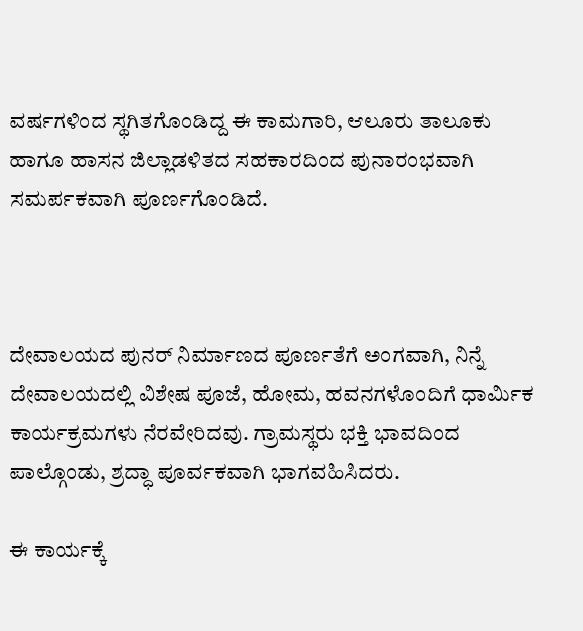ವರ್ಷಗಳಿಂದ ಸ್ಥಗಿತಗೊಂಡಿದ್ದ ಈ ಕಾಮಗಾರಿ, ಆಲೂರು ತಾಲೂಕು ಹಾಗೂ ಹಾಸನ ಜಿಲ್ಲಾಡಳಿತದ ಸಹಕಾರದಿಂದ ಪುನಾರಂಭವಾಗಿ ಸಮರ್ಪಕವಾಗಿ ಪೂರ್ಣಗೊಂಡಿದೆ.



ದೇವಾಲಯದ ಪುನರ್ ನಿರ್ಮಾಣದ ಪೂರ್ಣತೆಗೆ ಅಂಗವಾಗಿ, ನಿನ್ನೆ ದೇವಾಲಯದಲ್ಲಿ ವಿಶೇಷ ಪೂಜೆ, ಹೋಮ, ಹವನಗಳೊಂದಿಗೆ ಧಾರ್ಮಿಕ ಕಾರ್ಯಕ್ರಮಗಳು ನೆರವೇರಿದವು. ಗ್ರಾಮಸ್ಥರು ಭಕ್ತಿ ಭಾವದಿಂದ ಪಾಲ್ಗೊಂಡು, ಶ್ರದ್ಧಾ ಪೂರ್ವಕವಾಗಿ ಭಾಗವಹಿಸಿದರು.

ಈ ಕಾರ್ಯಕ್ಕೆ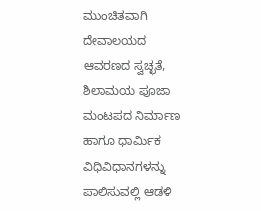ಮುಂಚಿತವಾಗಿ ದೇವಾಲಯದ ಆವರಣದ ಸ್ವಚ್ಛತೆ, ಶಿಲಾಮಯ ಪೂಜಾ ಮಂಟಪದ ನಿರ್ಮಾಣ ಹಾಗೂ ಧಾರ್ಮಿಕ ವಿಧಿವಿಧಾನಗಳನ್ನು ಪಾಲಿಸುವಲ್ಲಿ ಆಡಳಿ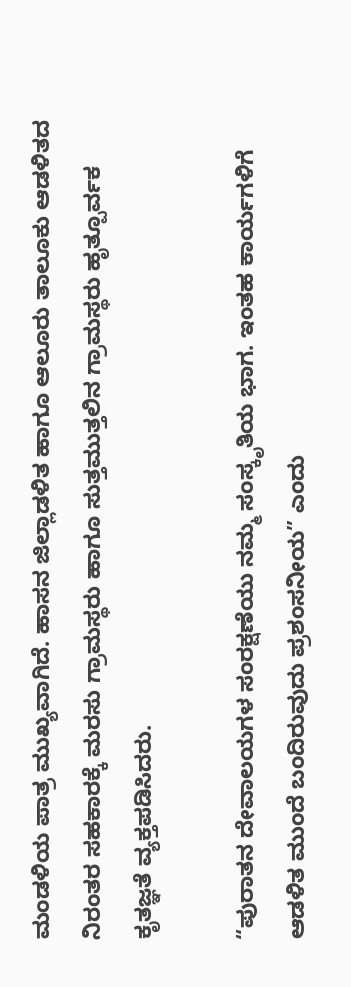ಮಂಡಳಿಯ ಪಾತ್ರ ಮುಖ್ಯವಾಗಿದೆ. ಹಾಸನ ಜಿಲ್ಲಾಡಳಿತ ಹಾಗೂ ಆಲೂರು ತಾಲೂಕು ಆಡಳಿತದ ನಿರಂತರ ಸಹಕಾರಕ್ಕೆ ಮರಸು ಗ್ರಾಮಸ್ಥರು ಹಾಗೂ ಸುತ್ತಮುತ್ತಲಿನ ಗ್ರಾಮಸ್ಥರು ಹೃತ್ಪೂರ್ವಕ ಕೃತಜ್ಞತೆ ವ್ಯಕ್ತಪಡಿಸಿದರು.

“ಪುರಾತನ ದೇವಾಲಯಗಳ ಸಂರಕ್ಷಣೆಯು ನಮ್ಮ ಸಂಸ್ಕೃತಿಯ ಭಾಗ. ಇಂತಹ ಕಾರ್ಯಗಳಿಗೆ ಆಡಳಿತ ಮುಂದೆ ಬಂದಿರುವುದು ಪ್ರಶಂಸನೀಯ” ಎಂದು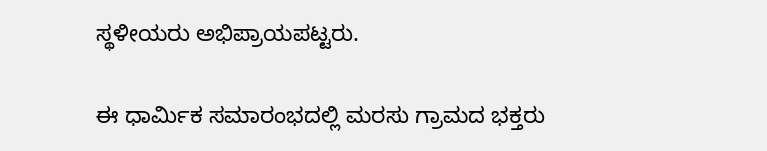ಸ್ಥಳೀಯರು ಅಭಿಪ್ರಾಯಪಟ್ಟರು.

ಈ ಧಾರ್ಮಿಕ ಸಮಾರಂಭದಲ್ಲಿ ಮರಸು ಗ್ರಾಮದ ಭಕ್ತರು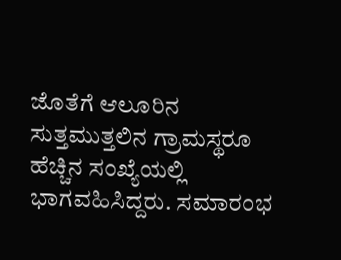ಜೊತೆಗೆ ಆಲೂರಿನ ಸುತ್ತಮುತ್ತಲಿನ ಗ್ರಾಮಸ್ಥರೂ ಹೆಚ್ಚಿನ ಸಂಖ್ಯೆಯಲ್ಲಿ ಭಾಗವಹಿಸಿದ್ದರು. ಸಮಾರಂಭ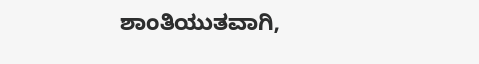ಶಾಂತಿಯುತವಾಗಿ,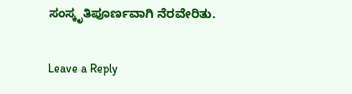ಸಂಸ್ಕೃತಿಪೂರ್ಣವಾಗಿ ನೆರವೇರಿತು.

Leave a Reply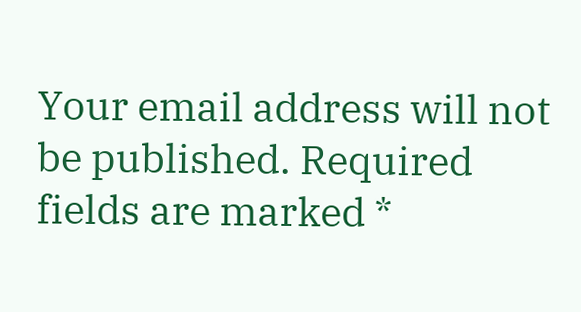Your email address will not be published. Required fields are marked *